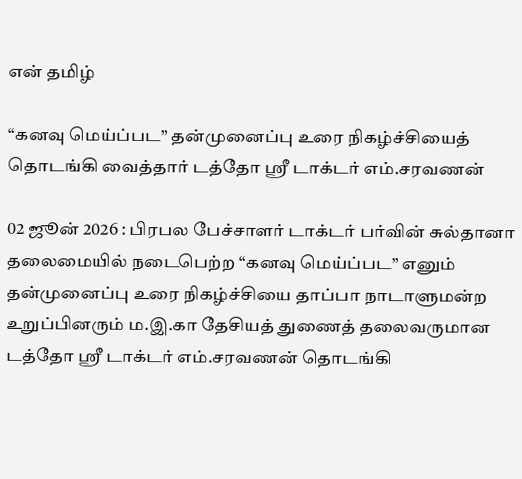என் தமிழ்

“கனவு மெய்ப்பட” தன்முனைப்பு உரை நிகழ்ச்சியைத் தொடங்கி வைத்தார் டத்தோ ஸ்ரீ டாக்டர் எம்.சரவணன்

02 ஜூன் 2026 : பிரபல பேச்சாளர் டாக்டர் பர்வின் சுல்தானா தலைமையில் நடைபெற்ற “கனவு மெய்ப்பட” எனும் தன்முனைப்பு உரை நிகழ்ச்சியை தாப்பா நாடாளுமன்ற உறுப்பினரும் ம.இ.கா தேசியத் துணைத் தலைவருமான டத்தோ ஸ்ரீ டாக்டர் எம்.சரவணன் தொடங்கி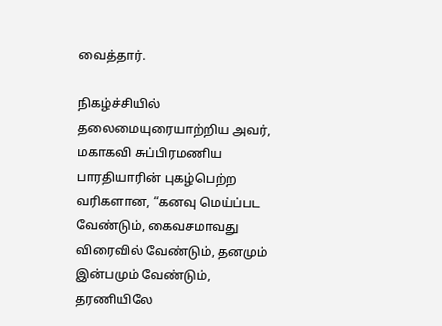வைத்தார்.

நிகழ்ச்சியில் தலைமையுரையாற்றிய அவர், மகாகவி சுப்பிரமணிய பாரதியாரின் புகழ்பெற்ற வரிகளான, “கனவு மெய்ப்பட வேண்டும், கைவசமாவது விரைவில் வேண்டும், தனமும் இன்பமும் வேண்டும், தரணியிலே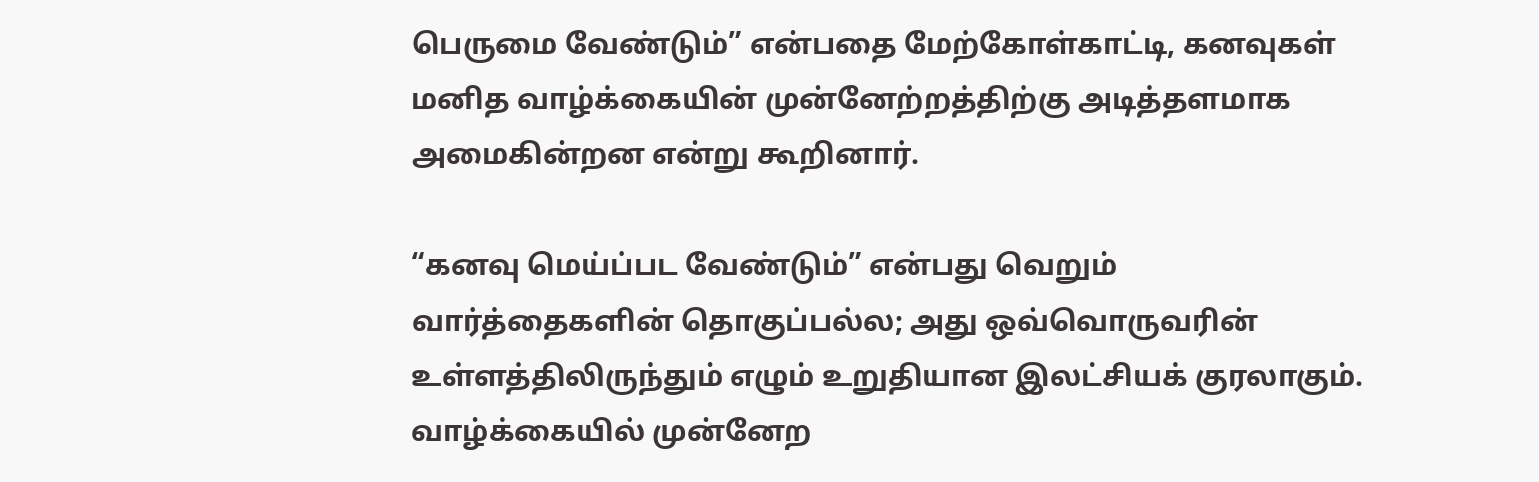பெருமை வேண்டும்” என்பதை மேற்கோள்காட்டி, கனவுகள் மனித வாழ்க்கையின் முன்னேற்றத்திற்கு அடித்தளமாக அமைகின்றன என்று கூறினார்.

“கனவு மெய்ப்பட வேண்டும்” என்பது வெறும் வார்த்தைகளின் தொகுப்பல்ல; அது ஒவ்வொருவரின் உள்ளத்திலிருந்தும் எழும் உறுதியான இலட்சியக் குரலாகும். வாழ்க்கையில் முன்னேற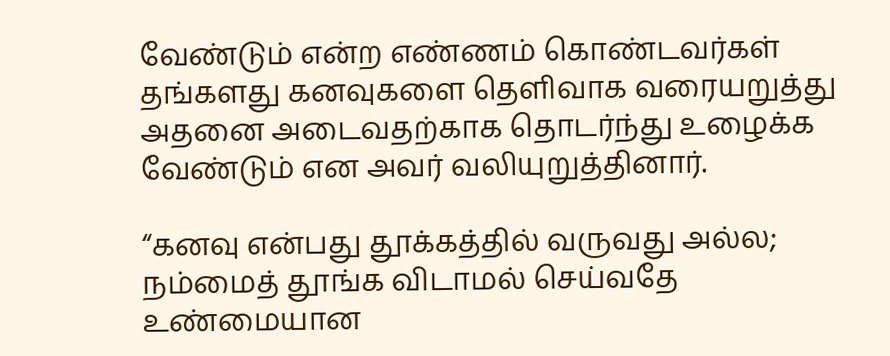வேண்டும் என்ற எண்ணம் கொண்டவர்கள் தங்களது கனவுகளை தெளிவாக வரையறுத்து அதனை அடைவதற்காக தொடர்ந்து உழைக்க வேண்டும் என அவர் வலியுறுத்தினார்.

“கனவு என்பது தூக்கத்தில் வருவது அல்ல; நம்மைத் தூங்க விடாமல் செய்வதே உண்மையான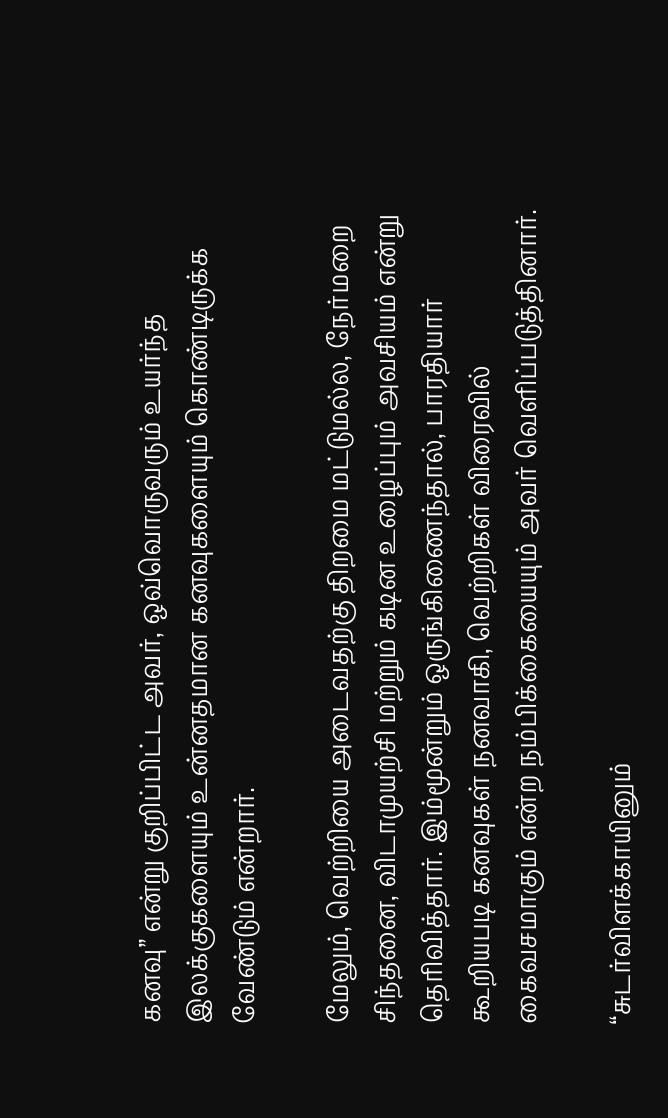கனவு” என்று குறிப்பிட்ட அவர், ஒவ்வொருவரும் உயர்ந்த இலக்குகளையும் உன்னதமான கனவுகளையும் கொண்டிருக்க வேண்டும் என்றார்.

மேலும், வெற்றியை அடைவதற்கு திறமை மட்டுமல்ல, நேர்மறை சிந்தனை, விடாமுயற்சி மற்றும் கடின உழைப்பும் அவசியம் என்று தெரிவித்தார். இம்மூன்றும் ஒருங்கிணைந்தால், பாரதியார் கூறியபடி கனவுகள் நனவாகி, வெற்றிகள் விரைவில் கைவசமாகும் என்ற நம்பிக்கையையும் அவர் வெளிப்படுத்தினார்.

“சுடர்விளக்காயினும்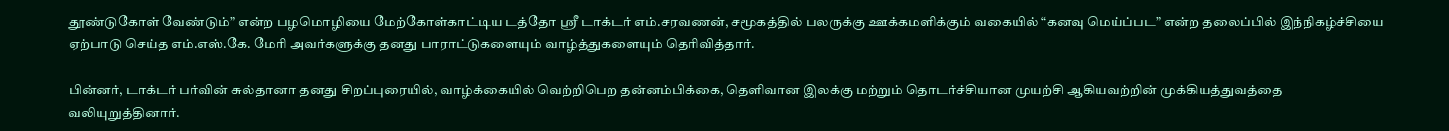தூண்டுகோள் வேண்டும்” என்ற பழமொழியை மேற்கோள்காட்டிய டத்தோ ஸ்ரீ டாக்டர் எம்.சரவணன், சமூகத்தில் பலருக்கு ஊக்கமளிக்கும் வகையில் “கனவு மெய்ப்பட” என்ற தலைப்பில் இந்நிகழ்ச்சியை ஏற்பாடு செய்த எம்.எஸ்.கே. மேரி அவர்களுக்கு தனது பாராட்டுகளையும் வாழ்த்துகளையும் தெரிவித்தார்.

பின்னர், டாக்டர் பர்வின் சுல்தானா தனது சிறப்புரையில், வாழ்க்கையில் வெற்றிபெற தன்னம்பிக்கை, தெளிவான இலக்கு மற்றும் தொடர்ச்சியான முயற்சி ஆகியவற்றின் முக்கியத்துவத்தை வலியுறுத்தினார்.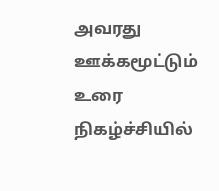அவரது ஊக்கமூட்டும் உரை நிகழ்ச்சியில்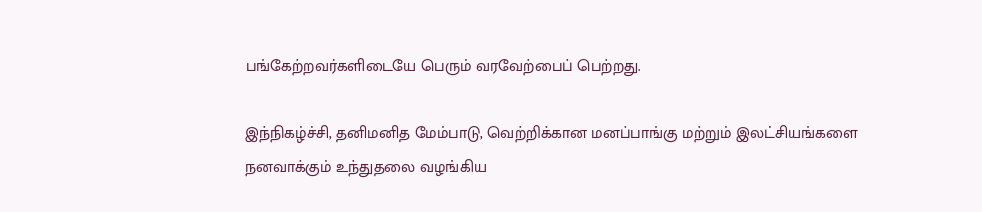பங்கேற்றவர்களிடையே பெரும் வரவேற்பைப் பெற்றது.

இந்நிகழ்ச்சி, தனிமனித மேம்பாடு, வெற்றிக்கான மனப்பாங்கு மற்றும் இலட்சியங்களை நனவாக்கும் உந்துதலை வழங்கிய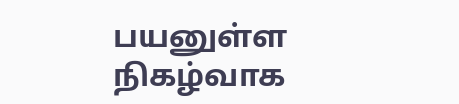பயனுள்ள நிகழ்வாக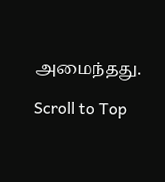அமைந்தது.

Scroll to Top